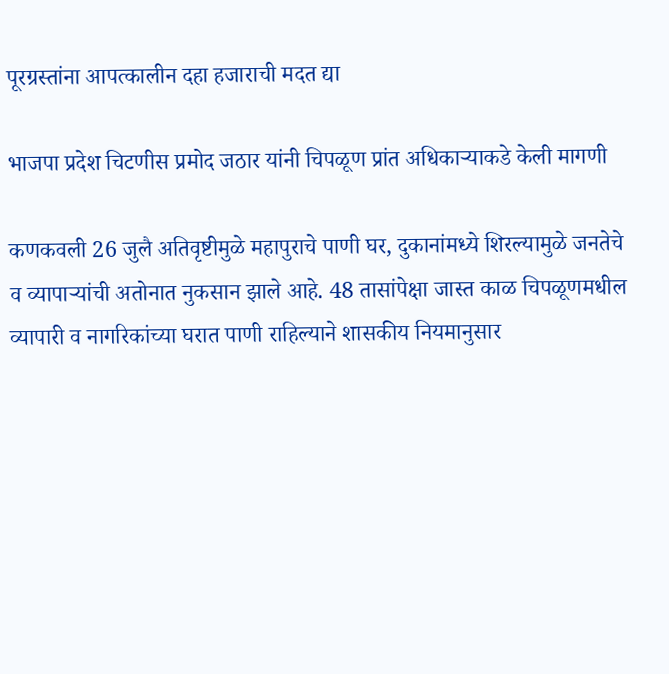पूरग्रस्तांना आपत्कालीन दहा हजाराची मदत द्या

भाजपा प्रदेश चिटणीस प्रमोद जठार यांनी चिपळूण प्रांत अधिकार्‍याकडे केली मागणी

कणकवली 26 जुलै अतिवृष्टीमुळे महापुराचे पाणी घर, दुकानांमध्ये शिरल्यामुळे जनतेचे व व्यापाऱ्यांची अतोनात नुकसान झाले आहे. 48 तासांपेक्षा जास्त काळ चिपळूणमधील व्यापारी व नागरिकांच्या घरात पाणी राहिल्याने शासकीय नियमानुसार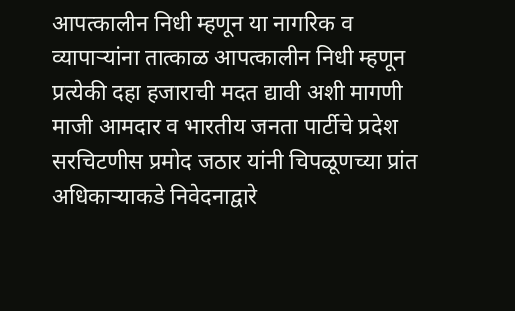आपत्कालीन निधी म्हणून या नागरिक व व्यापाऱ्यांना तात्काळ आपत्कालीन निधी म्हणून प्रत्येकी दहा हजाराची मदत द्यावी अशी मागणी माजी आमदार व भारतीय जनता पार्टीचे प्रदेश सरचिटणीस प्रमोद जठार यांनी चिपळूणच्या प्रांत अधिकार्‍याकडे निवेदनाद्वारे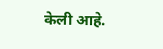केली आहे.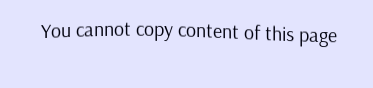You cannot copy content of this page